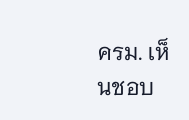ครม. เห็นชอบ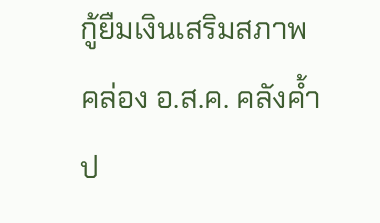กู้ยืมเงินเสริมสภาพคล่อง อ.ส.ค. คลังค้ำป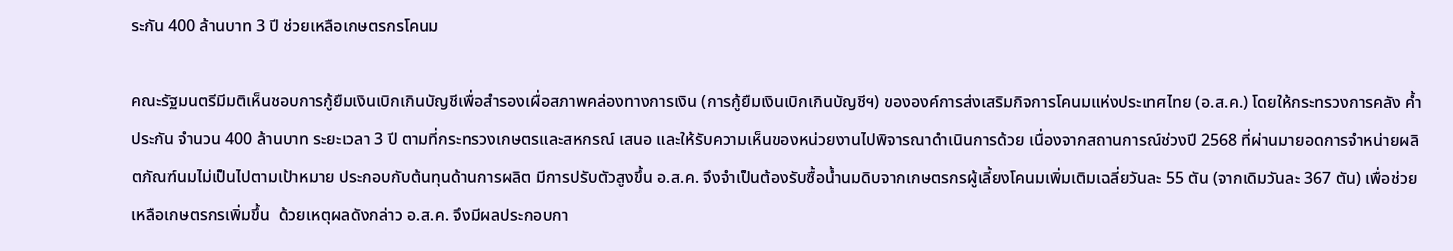ระกัน 400 ล้านบาท 3 ปี ช่วยเหลือเกษตรกรโคนม

คณะรัฐมนตรีมีมติเห็นชอบการกู้ยืมเงินเบิกเกินบัญชีเพื่อสำรองเผื่อสภาพคล่องทางการเงิน (การกู้ยืมเงินเบิกเกินบัญชีฯ) ขององค์การส่งเสริมกิจการโคนมแห่งประเทศไทย (อ.ส.ค.) โดยให้กระทรวงการคลัง ค้ำประกัน จำนวน 400 ล้านบาท ระยะเวลา 3 ปี ตามที่กระทรวงเกษตรและสหกรณ์ เสนอ และให้รับความเห็นของหน่วยงานไปพิจารณาดำเนินการด้วย เนื่องจากสถานการณ์ช่วงปี 2568 ที่ผ่านมายอดการจำหน่ายผลิตภัณฑ์นมไม่เป็นไปตามเป้าหมาย ประกอบกับต้นทุนด้านการผลิต มีการปรับตัวสูงขึ้น อ.ส.ค. จึงจำเป็นต้องรับซื้อน้ำนมดิบจากเกษตรกรผู้เลี้ยงโคนมเพิ่มเติมเฉลี่ยวันละ 55 ตัน (จากเดิมวันละ 367 ตัน) เพื่อช่วยเหลือเกษตรกรเพิ่มขึ้น  ด้วยเหตุผลดังกล่าว อ.ส.ค. จึงมีผลประกอบกา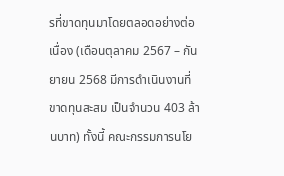รที่ขาดทุนมาโดยตลอดอย่างต่อเนื่อง (เดือนตุลาคม 2567 – กันยายน 2568 มีการดำเนินงานที่ขาดทุนสะสม เป็นจำนวน 403 ล้านบาท) ทั้งนี้ คณะกรรมการนโย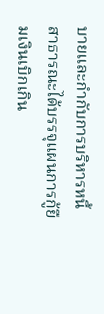บายและกำกับการบริหารหนี้สาธารณะได้บรรจุแผนการกู้ยืมเงินเบิกเกิน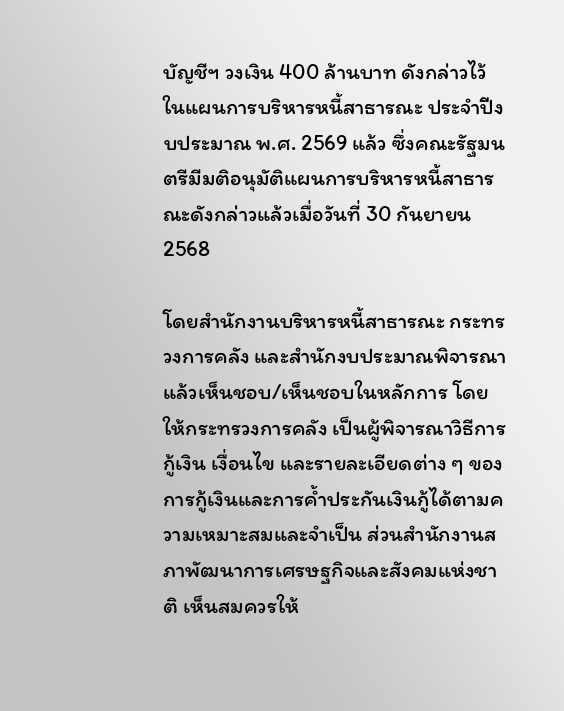บัญชีฯ วงเงิน 400 ล้านบาท ดังกล่าวไว้ในแผนการบริหารหนี้สาธารณะ ประจำปีงบประมาณ พ.ศ. 2569 แล้ว ซึ่งคณะรัฐมนตรีมีมติอนุมัติแผนการบริหารหนี้สาธารณะดังกล่าวแล้วเมื่อวันที่ 30 กันยายน 2568

โดยสำนักงานบริหารหนี้สาธารณะ กระทรวงการคลัง และสำนักงบประมาณพิจารณาแล้วเห็นชอบ/เห็นชอบในหลักการ โดยให้กระทรวงการคลัง เป็นผู้พิจารณาวิธีการกู้เงิน เงื่อนไข และรายละเอียดต่าง ๆ ของการกู้เงินและการค้ำประกันเงินกู้ได้ตามความเหมาะสมและจำเป็น ส่วนสำนักงานสภาพัฒนาการเศรษฐกิจและสังคมแห่งชาติ เห็นสมควรให้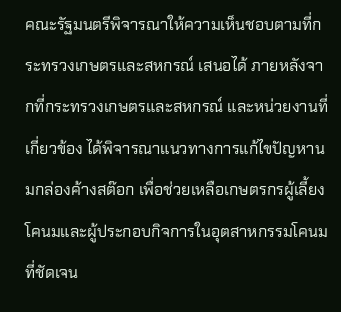คณะรัฐมนตรีพิจารณาให้ความเห็นชอบตามที่กระทรวงเกษตรและสหกรณ์ เสนอได้ ภายหลังจากที่กระทรวงเกษตรและสหกรณ์ และหน่วยงานที่เกี่ยวข้อง ได้พิจารณาแนวทางการแก้ไขปัญหานมกล่องค้างสต๊อก เพื่อช่วยเหลือเกษตรกรผู้เลี้ยงโคนมและผู้ประกอบกิจการในอุตสาหกรรมโคนมที่ชัดเจน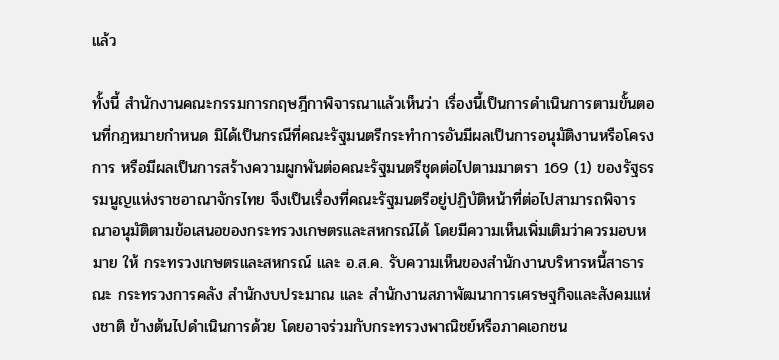แล้ว

ทั้งนี้ สำนักงานคณะกรรมการกฤษฎีกาพิจารณาแล้วเห็นว่า เรื่องนี้เป็นการดำเนินการตามขั้นตอนที่กฎหมายกำหนด มิได้เป็นกรณีที่คณะรัฐมนตรีกระทำการอันมีผลเป็นการอนุมัติงานหรือโครงการ หรือมีผลเป็นการสร้างความผูกพันต่อคณะรัฐมนตรีชุดต่อไปตามมาตรา 169 (1) ของรัฐธรรมนูญแห่งราชอาณาจักรไทย จึงเป็นเรื่องที่คณะรัฐมนตรีอยู่ปฏิบัติหน้าที่ต่อไปสามารถพิจารณาอนุมัติตามข้อเสนอของกระทรวงเกษตรและสหกรณ์ได้ โดยมีความเห็นเพิ่มเติมว่าควรมอบหมาย ให้ กระทรวงเกษตรและสหกรณ์ และ อ.ส.ค. รับความเห็นของสำนักงานบริหารหนี้สาธารณะ กระทรวงการคลัง สำนักงบประมาณ และ สำนักงานสภาพัฒนาการเศรษฐกิจและสังคมแห่งชาติ ข้างต้นไปดำเนินการด้วย โดยอาจร่วมกับกระทรวงพาณิชย์หรือภาคเอกชน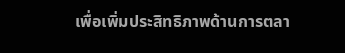เพื่อเพิ่มประสิทธิภาพด้านการตลา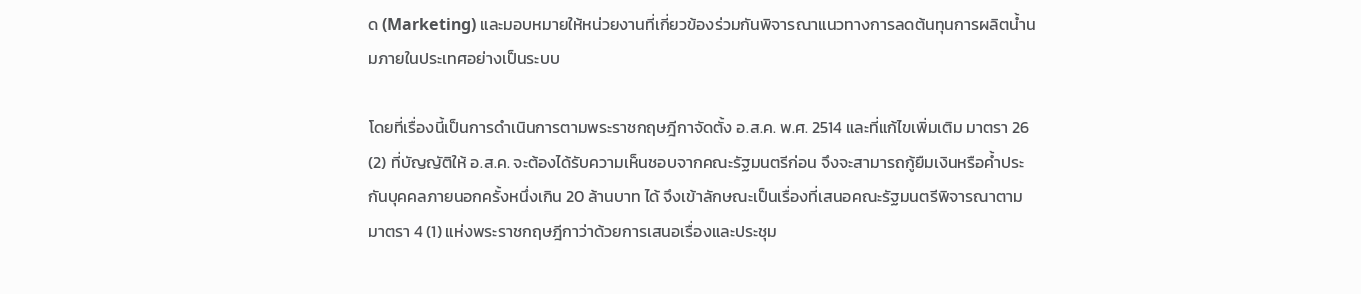ด (Marketing) และมอบหมายให้หน่วยงานที่เกี่ยวข้องร่วมกันพิจารณาแนวทางการลดต้นทุนการผลิตน้ำนมภายในประเทศอย่างเป็นระบบ

โดยที่เรื่องนี้เป็นการดำเนินการตามพระราชกฤษฎีกาจัดตั้ง อ.ส.ค. พ.ศ. 2514 และที่แก้ไขเพิ่มเติม มาตรา 26 (2) ที่บัญญัติให้ อ.ส.ค. จะต้องได้รับความเห็นชอบจากคณะรัฐมนตรีก่อน จึงจะสามารถกู้ยืมเงินหรือค้ำประกันบุคคลภายนอกครั้งหนึ่งเกิน 20 ล้านบาท ได้ จึงเข้าลักษณะเป็นเรื่องที่เสนอคณะรัฐมนตรีพิจารณาตามมาตรา 4 (1) แห่งพระราชกฤษฎีกาว่าด้วยการเสนอเรื่องและประชุม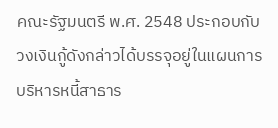คณะรัฐมนตรี พ.ศ. 2548 ประกอบกับวงเงินกู้ดังกล่าวได้บรรจุอยู่ในแผนการบริหารหนี้สาธาร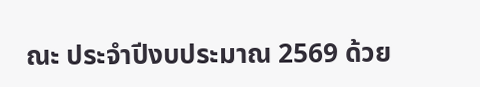ณะ ประจำปีงบประมาณ 2569 ด้วย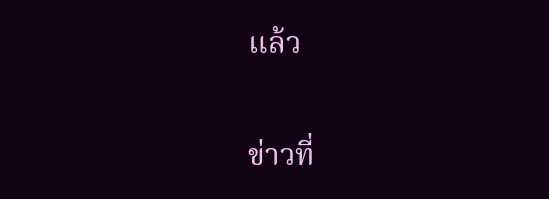แล้ว

ข่าวที่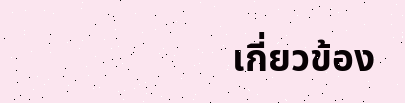เกี่ยวข้อง